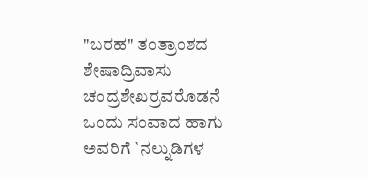"ಬರಹ" ತಂತ್ರಾಂಶದ ಶೇಷಾದ್ರಿವಾಸು ಚಂದ್ರಶೇಖರ್ರವರೊಡನೆ ಒಂದು ಸಂವಾದ ಹಾಗು ಅವರಿಗೆ `ನಲ್ನುಡಿಗಳ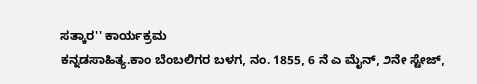ಸತ್ಕಾರ'' ಕಾರ್ಯಕ್ರಮ
ಕನ್ನಡಸಾಹಿತ್ಯ.ಕಾಂ ಬೆಂಬಲಿಗರ ಬಳಗ, ನಂ. 1855, 6 ನೆ ಎ ಮೈನ್, ೨ನೇ ಸ್ಟೇಜ್,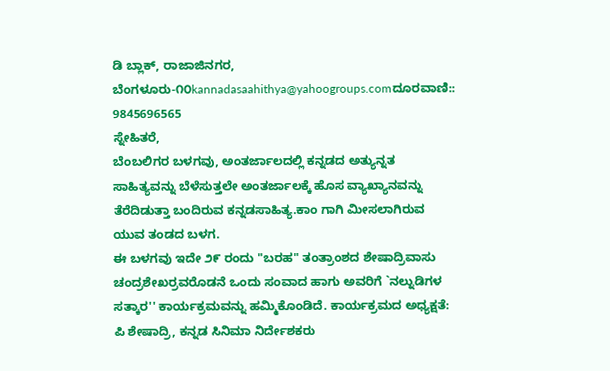ಡಿ ಬ್ಲಾಕ್, ರಾಜಾಜಿನಗರ, ಬೆಂಗಳೂರು-೧೦kannadasaahithya@yahoogroups.comದೂರವಾಣಿ:: 9845696565
ಸ್ನೇಹಿತರೆ,
ಬೆಂಬಲಿಗರ ಬಳಗವು, ಅಂತರ್ಜಾಲದಲ್ಲಿ ಕನ್ನಡದ ಅತ್ಯುನ್ನತ ಸಾಹಿತ್ಯವನ್ನು ಬೆಳೆಸುತ್ತಲೇ ಅಂತರ್ಜಾಲಕ್ಕೆ ಹೊಸ ವ್ಯಾಖ್ಯಾನವನ್ನು ತೆರೆದಿಡುತ್ತಾ ಬಂದಿರುವ ಕನ್ನಡಸಾಹಿತ್ಯ.ಕಾಂ ಗಾಗಿ ಮೀಸಲಾಗಿರುವ ಯುವ ತಂಡದ ಬಳಗ.
ಈ ಬಳಗವು ಇದೇ ೨೯ ರಂದು "ಬರಹ" ತಂತ್ರಾಂಶದ ಶೇಷಾದ್ರಿವಾಸು ಚಂದ್ರಶೇಖರ್ರವರೊಡನೆ ಒಂದು ಸಂವಾದ ಹಾಗು ಅವರಿಗೆ `ನಲ್ನುಡಿಗಳ ಸತ್ಕಾರ'' ಕಾರ್ಯಕ್ರಮವನ್ನು ಹಮ್ಮಿಕೊಂಡಿದೆ. ಕಾರ್ಯಕ್ರಮದ ಅಧ್ಯಕ್ಷತೆ: ಪಿ ಶೇಷಾದ್ರಿ, ಕನ್ನಡ ಸಿನಿಮಾ ನಿರ್ದೇಶಕರು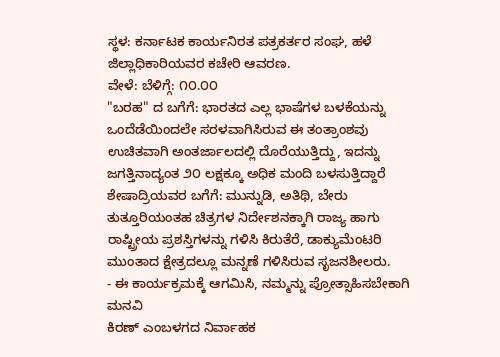ಸ್ಥಳ: ಕರ್ನಾಟಕ ಕಾರ್ಯನಿರತ ಪತ್ರಕರ್ತರ ಸಂಘ, ಹಳೆ ಜಿಲ್ಲಾಧಿಕಾರಿಯವರ ಕಚೇರಿ ಆವರಣ.
ವೇಳೆ: ಬೆಳಿಗ್ಗೆ: ೧೦.೦೦
"ಬರಹ" ದ ಬಗೆಗೆ: ಭಾರತದ ಎಲ್ಲ ಭಾಷೆಗಳ ಬಳಕೆಯನ್ನು ಒಂದೆಡೆಯಿಂದಲೇ ಸರಳವಾಗಿಸಿರುವ ಈ ತಂತ್ರಾಂಶವು ಉಚಿತವಾಗಿ ಅಂತರ್ಜಾಲದಲ್ಲಿ ದೊರೆಯುತ್ತಿದ್ದು, ಇದನ್ನು ಜಗತ್ತಿನಾದ್ಯಂತ ೨೦ ಲಕ್ಷಕ್ಕೂ ಅಧಿಕ ಮಂದಿ ಬಳಸುತ್ತಿದ್ದಾರೆ
ಶೇಷಾದ್ರಿಯವರ ಬಗೆಗೆ: ಮುನ್ನುಡಿ, ಅತಿಥಿ, ಬೇರು ತುತ್ತೂರಿಯಂತಹ ಚಿತ್ರಗಳ ನಿರ್ದೇಶನಕ್ಕಾಗಿ ರಾಜ್ಯ ಹಾಗು ರಾಷ್ಟ್ರೀಯ ಪ್ರಶಸ್ತಿಗಳನ್ನು ಗಳಿಸಿ ಕಿರುತೆರೆ, ಡಾಕ್ಯುಮೆಂಟರಿ ಮುಂತಾದ ಕ್ಷೇತ್ರದಲ್ಲೂ ಮನ್ನಣೆ ಗಳಿಸಿರುವ ಸೃಜನಶೀಲರು.
- ಈ ಕಾರ್ಯಕ್ರಮಕ್ಕೆ ಆಗಮಿಸಿ, ನಮ್ಮನ್ನು ಪ್ರೋತ್ಸಾಹಿಸಬೇಕಾಗಿ ಮನವಿ
ಕಿರಣ್ ಎಂಬಳಗದ ನಿರ್ವಾಹಕ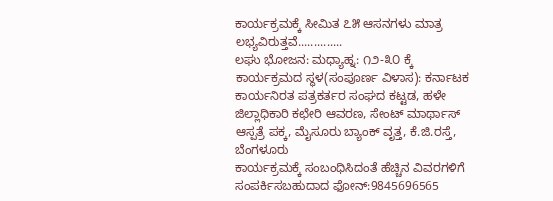ಕಾರ್ಯಕ್ರಮಕ್ಕೆ ಸೀಮಿತ ೭೫ ಆಸನಗಳು ಮಾತ್ರ ಲಭ್ಯವಿರುತ್ತವೆ..............
ಲಘು ಭೋಜನ: ಮಧ್ಯಾಹ್ನ: ೧೨-೩೦ ಕ್ಕೆ
ಕಾರ್ಯಕ್ರಮದ ಸ್ಥಳ(ಸಂಪೂರ್ಣ ವಿಳಾಸ): ಕರ್ನಾಟಕ ಕಾರ್ಯನಿರತ ಪತ್ರಕರ್ತರ ಸಂಘದ ಕಟ್ಟಡ, ಹಳೇ ಜಿಲ್ಲಾಧಿಕಾರಿ ಕಛೇರಿ ಆವರಣ, ಸೇಂಟ್ ಮಾರ್ಥಾಸ್ ಆಸ್ಪತ್ರೆ ಪಕ್ಕ, ಮೈಸೂರು ಬ್ಯಾಂಕ್ ವೃತ್ತ, ಕೆ.ಜಿ.ರಸ್ತೆ, ಬೆಂಗಳೂರು
ಕಾರ್ಯಕ್ರಮಕ್ಕೆ ಸಂಬಂಧಿಸಿದಂತೆ ಹೆಚ್ಚಿನ ವಿವರಗಳಿಗೆ ಸಂಪರ್ಕಿಸಬಹುದಾದ ಫೋನ್:9845696565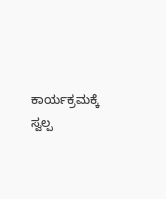ಕಾರ್ಯಕ್ರಮಕ್ಕೆ ಸ್ವಲ್ಪ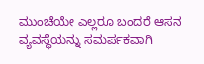ಮುಂಚೆಯೇ ಎಲ್ಲರೂ ಬಂದರೆ ಆಸನ ವ್ಯವಸ್ಥೆಯನ್ನು ಸಮರ್ಪಕವಾಗಿ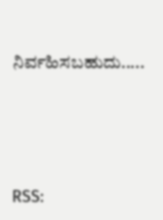ನಿರ್ವಹಿಸಬಹುದು.....





RSS: